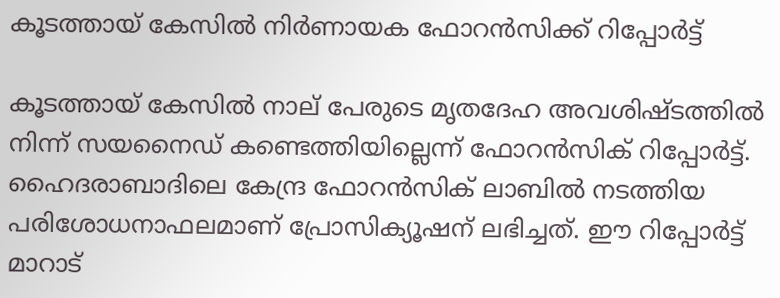കൂടത്തായ് കേസിൽ നിർണായക ഫോറൻസിക്ക് റിപ്പോർട്ട്

കൂടത്തായ് കേസിൽ നാല് പേരുടെ മൃതദേഹ അവശിഷ്ടത്തിൽ നിന്ന് സയനൈഡ് കണ്ടെത്തിയില്ലെന്ന് ഫോറൻസിക് റിപ്പോർട്ട്. ഹൈദരാബാദിലെ കേന്ദ്ര ഫോറൻസിക് ലാബിൽ നടത്തിയ പരിശോധനാഫലമാണ് പ്രോസിക്യൂഷന് ലഭിച്ചത്. ഈ റിപ്പോർട്ട് മാറാട്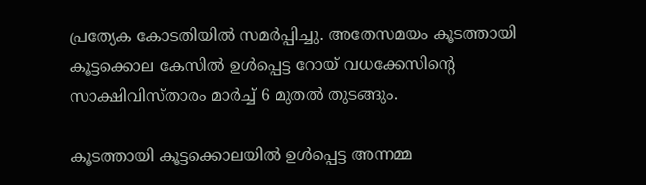പ്രത്യേക കോടതിയിൽ സമർപ്പിച്ചു. അതേസമയം കൂടത്തായി കൂട്ടക്കൊല കേസിൽ ഉൾപ്പെട്ട റോയ് വധക്കേസിന്റെ സാക്ഷിവിസ്താരം മാർച്ച് 6 മുതൽ തുടങ്ങും.

കൂടത്തായി കൂട്ടക്കൊലയിൽ ഉൾപ്പെട്ട അന്നമ്മ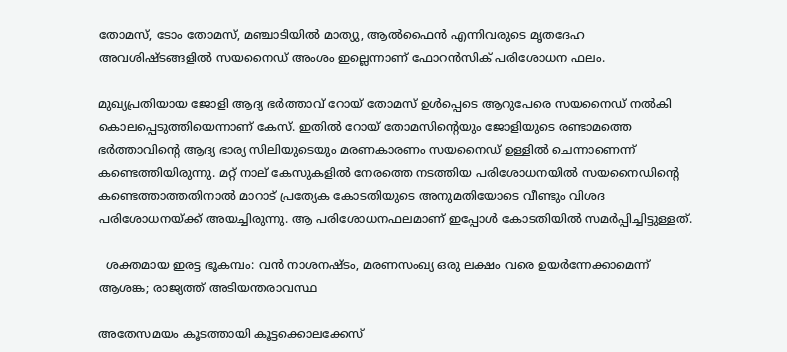തോമസ്, ടോം തോമസ്, മഞ്ചാടിയിൽ മാത്യു, ആൽഫൈൻ എന്നിവരുടെ മൃതദേഹ അവശിഷ്ടങ്ങളിൽ സയനൈഡ് അംശം ഇല്ലെന്നാണ് ഫോറൻസിക് പരിശോധന ഫലം.

മുഖ്യപ്രതിയായ ജോളി ആദ്യ ഭർത്താവ് റോയ് തോമസ് ഉൾപ്പെടെ ആറുപേരെ സയനൈഡ് നൽകി കൊലപ്പെടുത്തിയെന്നാണ് കേസ്. ഇതിൽ റോയ് തോമസിന്റെയും ജോളിയുടെ രണ്ടാമത്തെ ഭർത്താവിന്റെ ആദ്യ ഭാര്യ സിലിയുടെയും മരണകാരണം സയനൈഡ് ഉള്ളിൽ ചെന്നാണെന്ന് കണ്ടെത്തിയിരുന്നു. മറ്റ് നാല് കേസുകളിൽ നേരത്തെ നടത്തിയ പരിശോധനയിൽ സയനൈഡിന്റെ കണ്ടെത്താത്തതിനാൽ മാറാട് പ്രത്യേക കോടതിയുടെ അനുമതിയോടെ വീണ്ടും വിശദ പരിശോധനയ്ക്ക് അയച്ചിരുന്നു. ആ പരിശോധനഫലമാണ് ഇപ്പോൾ കോടതിയിൽ സമർപ്പിച്ചിട്ടുള്ളത്.

  ശക്തമായ ഇരട്ട ഭൂകമ്പം: വൻ നാശനഷ്ടം, മരണസംഖ്യ ഒരു ലക്ഷം വരെ ഉയർന്നേക്കാമെന്ന് ആശങ്ക; രാജ്യത്ത് അടിയന്തരാവസ്ഥ

അതേസമയം കൂടത്തായി കൂട്ടക്കൊലക്കേസ്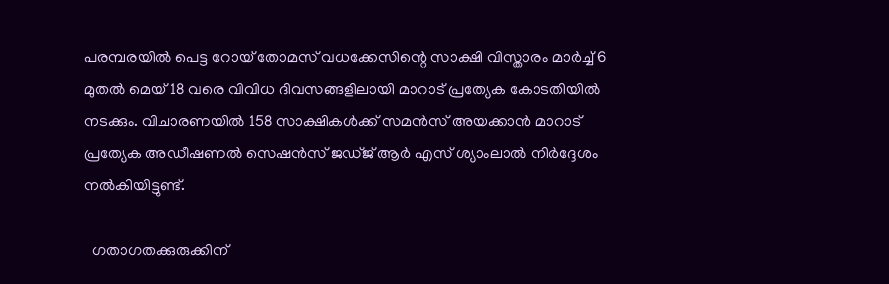പരമ്പരയിൽ പെട്ട റോയ് തോമസ് വധക്കേസിന്റെ സാക്ഷി വിസ്താരം മാർച്ച് 6 മുതൽ മെയ് 18 വരെ വിവിധ ദിവസങ്ങളിലായി മാറാട് പ്രത്യേക കോടതിയിൽ നടക്കും. വിചാരണയിൽ 158 സാക്ഷികൾക്ക് സമൻസ് അയക്കാൻ മാറാട് പ്രത്യേക അഡീഷണൽ സെഷൻസ് ജഡ്ജ് ആർ എസ് ശ്യാംലാൽ നിർദ്ദേശം നൽകിയിട്ടുണ്ട്.

  ഗതാഗതക്കുരുക്കിന്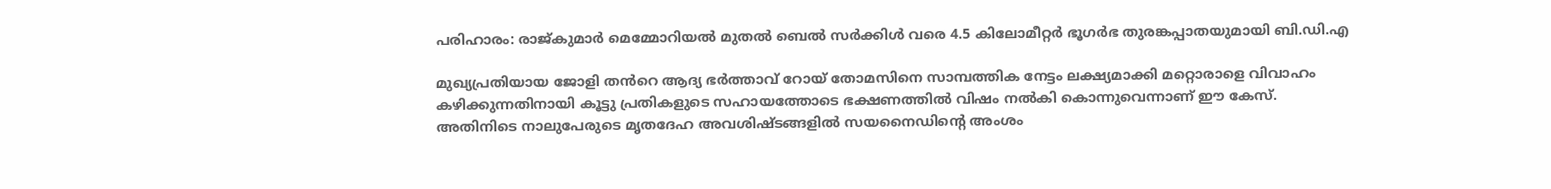പരിഹാരം: രാജ്‌കുമാർ മെമ്മോറിയൽ മുതൽ ബെൽ സർക്കിൾ വരെ 4.5 കിലോമീറ്റർ ഭൂഗർഭ തുരങ്കപ്പാതയുമായി ബി.ഡി.എ

മുഖ്യപ്രതിയായ ജോളി തൻറെ ആദ്യ ഭർത്താവ് റോയ് തോമസിനെ സാമ്പത്തിക നേട്ടം ലക്ഷ്യമാക്കി മറ്റൊരാളെ വിവാഹം കഴിക്കുന്നതിനായി കൂട്ടു പ്രതികളുടെ സഹായത്തോടെ ഭക്ഷണത്തിൽ വിഷം നൽകി കൊന്നുവെന്നാണ് ഈ കേസ്. അതിനിടെ നാലുപേരുടെ മൃതദേഹ അവശിഷ്ടങ്ങളിൽ സയനൈഡിന്റെ അംശം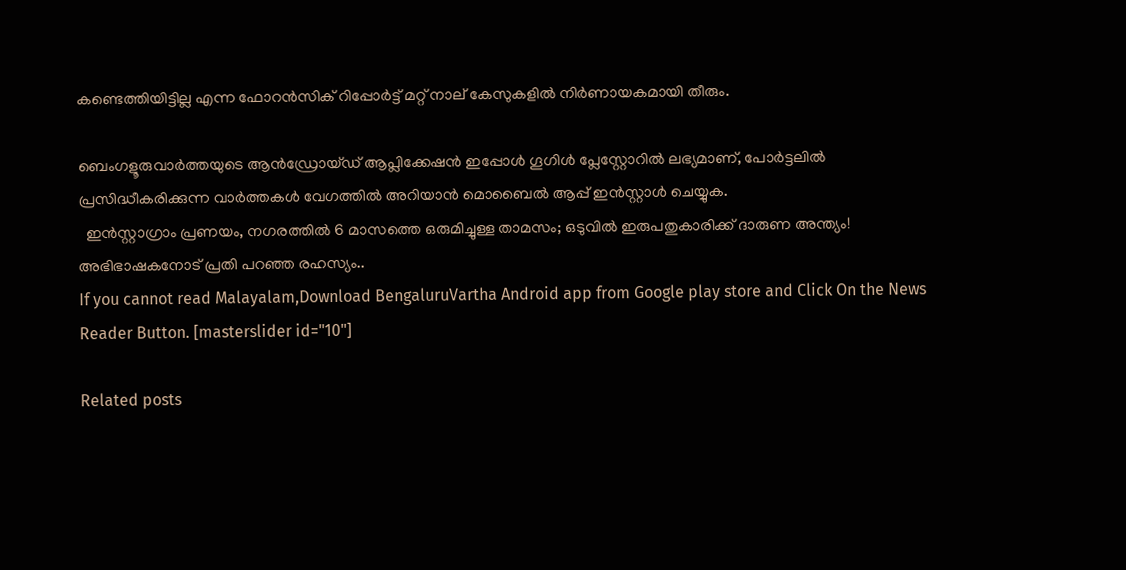കണ്ടെത്തിയിട്ടില്ല എന്ന ഫോറൻസിക് റിപ്പോർട്ട് മറ്റ് നാല് കേസുകളിൽ നിർണായകമായി തീരും.

ബെംഗളൂരുവാർത്തയുടെ ആൻഡ്രോയ്ഡ് ആപ്ലിക്കേഷൻ ഇപ്പോൾ ഗൂഗിൾ പ്ലേസ്റ്റോറിൽ ലഭ്യമാണ്, പോർട്ടലിൽ പ്രസിദ്ധീകരിക്കുന്ന വാർത്തകൾ വേഗത്തിൽ അറിയാൻ മൊബൈൽ ആപ്പ് ഇൻസ്റ്റാൾ ചെയ്യുക.
  ഇൻസ്റ്റാഗ്രാം പ്രണയം, നഗരത്തിൽ 6 മാസത്തെ ഒരുമിച്ചുള്ള താമസം; ഒടുവിൽ ഇരുപതുകാരിക്ക് ദാരുണ അന്ത്യം! അഭിഭാഷകനോട് പ്രതി പറഞ്ഞ രഹസ്യം..
If you cannot read Malayalam,Download BengaluruVartha Android app from Google play store and Click On the News Reader Button. [masterslider id="10"]

Related posts